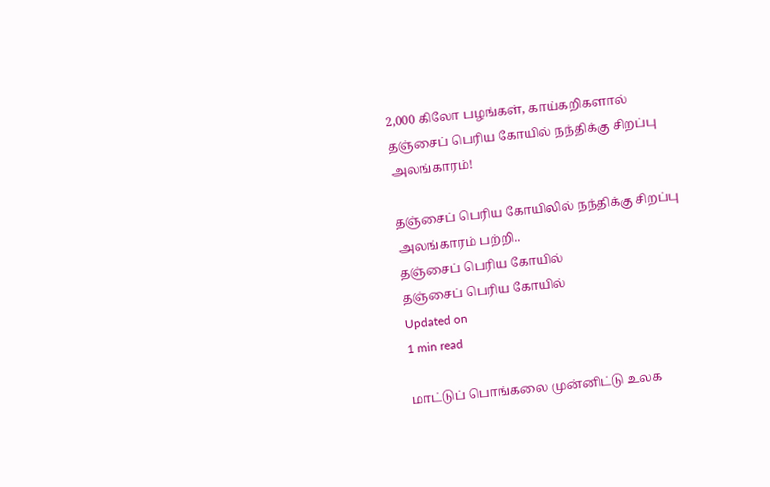2,000 கிலோ பழங்கள், காய்கறிகளால் தஞ்சைப் பெரிய கோயில் நந்திக்கு சிறப்பு அலங்காரம்!

தஞ்சைப் பெரிய கோயிலில் நந்திக்கு சிறப்பு அலங்காரம் பற்றி..
தஞ்சைப் பெரிய கோயில்
தஞ்சைப் பெரிய கோயில்
Updated on
1 min read

மாட்டுப் பொங்கலை முன்னிட்டு உலக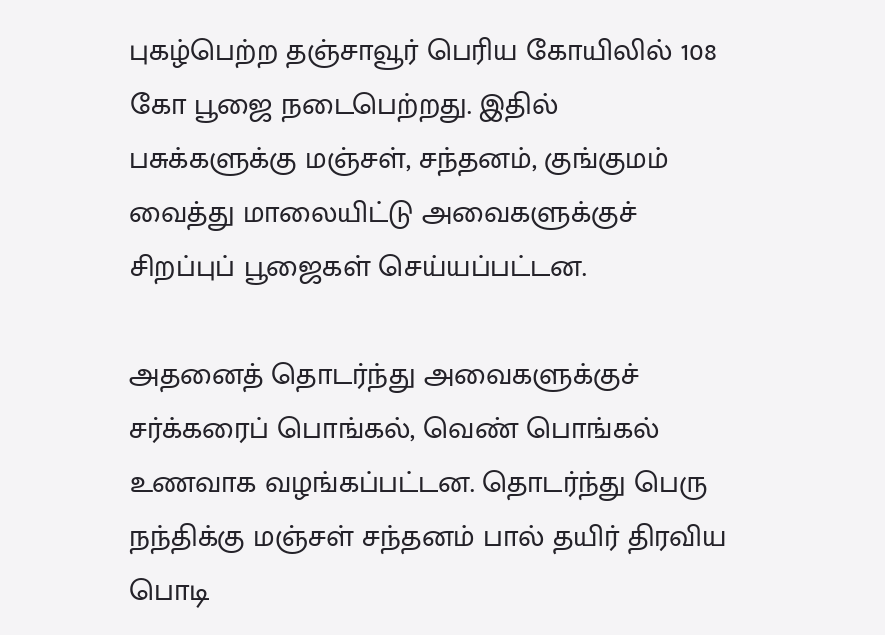புகழ்பெற்ற தஞ்சாவூர் பெரிய கோயிலில் 108 கோ பூஜை நடைபெற்றது. இதில் பசுக்களுக்கு மஞ்சள், சந்தனம், குங்குமம் வைத்து மாலையிட்டு அவைகளுக்குச் சிறப்புப் பூஜைகள் செய்யப்பட்டன.

அதனைத் தொடர்ந்து அவைகளுக்குச் சர்க்கரைப் பொங்கல், வெண் பொங்கல் உணவாக வழங்கப்பட்டன. தொடர்ந்து பெரு நந்திக்கு மஞ்சள் சந்தனம் பால் தயிர் திரவிய பொடி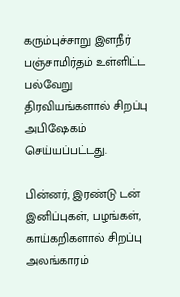கரும்புச்சாறு இளநீர் பஞ்சாமிர்தம் உள்ளிட்ட பல்வேறு திரவியங்களால் சிறப்பு அபிஷேகம் செய்யப்பட்டது.

பின்னர், இரண்டு டன் இனிப்புகள், பழங்கள், காய்கறிகளால் சிறப்பு அலங்காரம்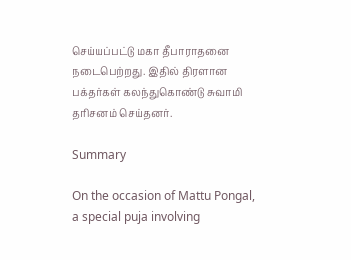செய்யப்பட்டு மகா தீபாராதனை நடைபெற்றது. இதில் திரளான பக்தர்கள் கலந்துகொண்டு சுவாமி தரிசனம் செய்தனர்.

Summary

On the occasion of Mattu Pongal, a special puja involving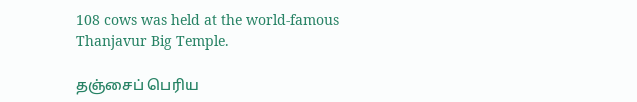108 cows was held at the world-famous Thanjavur Big Temple.

தஞ்சைப் பெரிய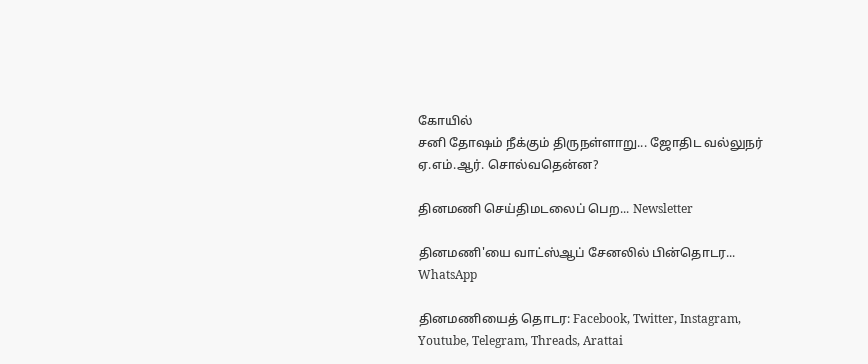கோயில்
சனி தோஷம் நீக்கும் திருநள்ளாறு... ஜோதிட வல்லுநர் ஏ.எம்.ஆர். சொல்வதென்ன?

தினமணி செய்திமடலைப் பெற... Newsletter

தினமணி'யை வாட்ஸ்ஆப் சேனலில் பின்தொடர... WhatsApp

தினமணியைத் தொடர: Facebook, Twitter, Instagram, Youtube, Telegram, Threads, Arattai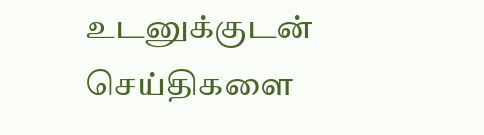உடனுக்குடன் செய்திகளை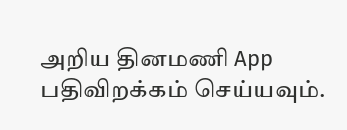அறிய தினமணி App பதிவிறக்கம் செய்யவும்.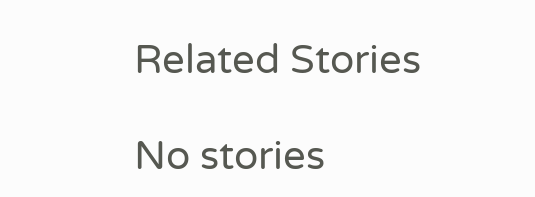Related Stories

No stories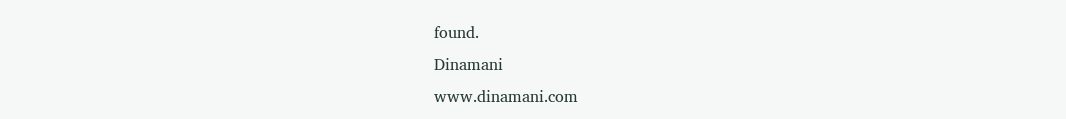found.
Dinamani
www.dinamani.com